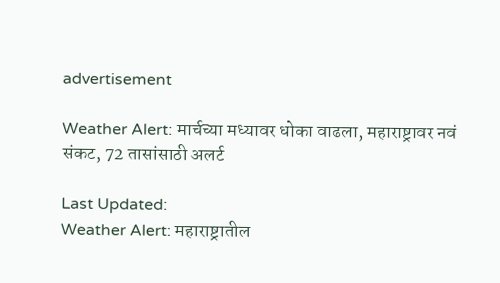advertisement

Weather Alert: मार्चच्या मध्यावर धोका वाढला, महाराष्ट्रावर नवं संकट, 72 तासांसाठी अलर्ट

Last Updated:
Weather Alert: महाराष्ट्रातील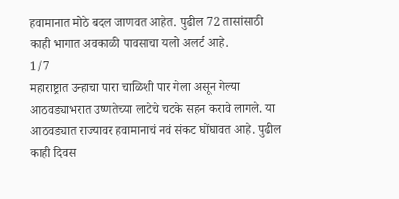हवामानात मोठे बदल जाणवत आहेत. पुढील 72 तासांसाठी काही भागात अवकाळी पावसाचा यलो अलर्ट आहे.
1/7
महाराष्ट्रात उन्हाचा पारा चाळिशी पार गेला असून गेल्या आठवड्याभरात उष्णतेच्या लाटेचे चटके सहन करावे लागले. या आठवड्यात राज्यावर हवामानाचं नवं संकट घोंघावत आहे. पुढील काही दिवस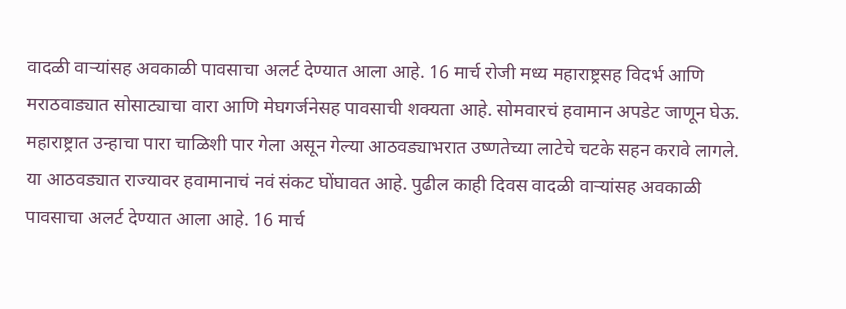वादळी वाऱ्यांसह अवकाळी पावसाचा अलर्ट देण्यात आला आहे. 16 मार्च रोजी मध्य महाराष्ट्रसह विदर्भ आणि मराठवाड्यात सोसाट्याचा वारा आणि मेघगर्जनेसह पावसाची शक्यता आहे. सोमवारचं हवामान अपडेट जाणून घेऊ.
महाराष्ट्रात उन्हाचा पारा चाळिशी पार गेला असून गेल्या आठवड्याभरात उष्णतेच्या लाटेचे चटके सहन करावे लागले. या आठवड्यात राज्यावर हवामानाचं नवं संकट घोंघावत आहे. पुढील काही दिवस वादळी वाऱ्यांसह अवकाळी पावसाचा अलर्ट देण्यात आला आहे. 16 मार्च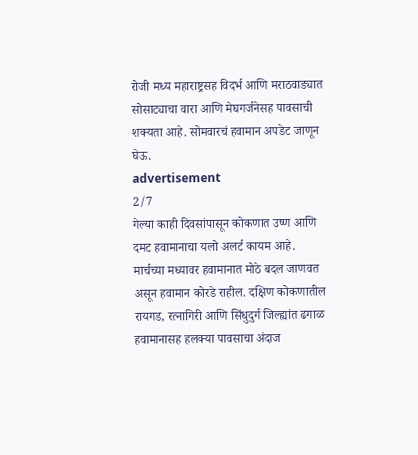रोजी मध्य महाराष्ट्रसह विदर्भ आणि मराठवाड्यात सोसाट्याचा वारा आणि मेघगर्जनेसह पावसाची शक्यता आहे. सोमवारचं हवामान अपडेट जाणून घेऊ.
advertisement
2/7
गेल्या काही दिवसांपासून कोकणात उष्ण आणि दमट हवामानाचा यलो अलर्ट कायम आहे. मार्चच्या मध्यावर हवामानात मोठे बदल जाणवत असून हवामान कोरडे राहील. दक्षिण कोकणातील रायगड, रत्नागिरी आणि सिंधुदुर्ग जिल्ह्यांत ढगाळ हवामानासह हलक्या पावसाचा अंदाज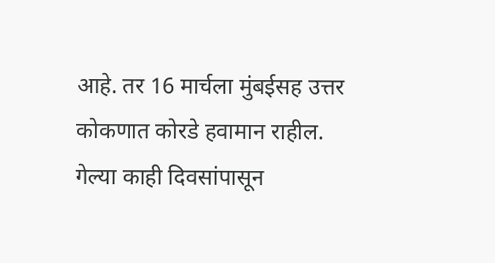आहे. तर 16 मार्चला मुंबईसह उत्तर कोकणात कोरडे हवामान राहील.
गेल्या काही दिवसांपासून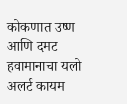कोकणात उष्ण आणि दमट हवामानाचा यलो अलर्ट कायम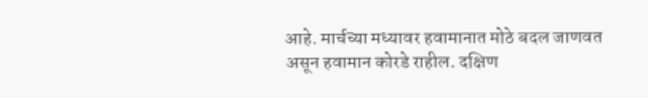आहे. मार्चच्या मध्यावर हवामानात मोठे बदल जाणवत असून हवामान कोरडे राहील. दक्षिण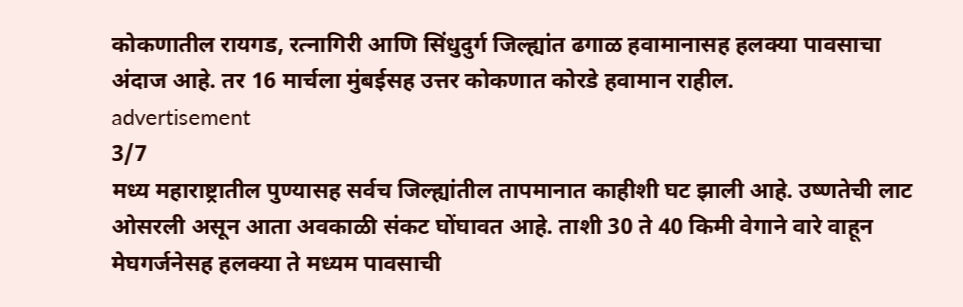कोकणातील रायगड, रत्नागिरी आणि सिंधुदुर्ग जिल्ह्यांत ढगाळ हवामानासह हलक्या पावसाचा अंदाज आहे. तर 16 मार्चला मुंबईसह उत्तर कोकणात कोरडे हवामान राहील.
advertisement
3/7
मध्य महाराष्ट्रातील पुण्यासह सर्वच जिल्ह्यांतील तापमानात काहीशी घट झाली आहे. उष्णतेची लाट ओसरली असून आता अवकाळी संकट घोंघावत आहे. ताशी 30 ते 40 किमी वेगाने वारे वाहून मेघगर्जनेसह हलक्या ते मध्यम पावसाची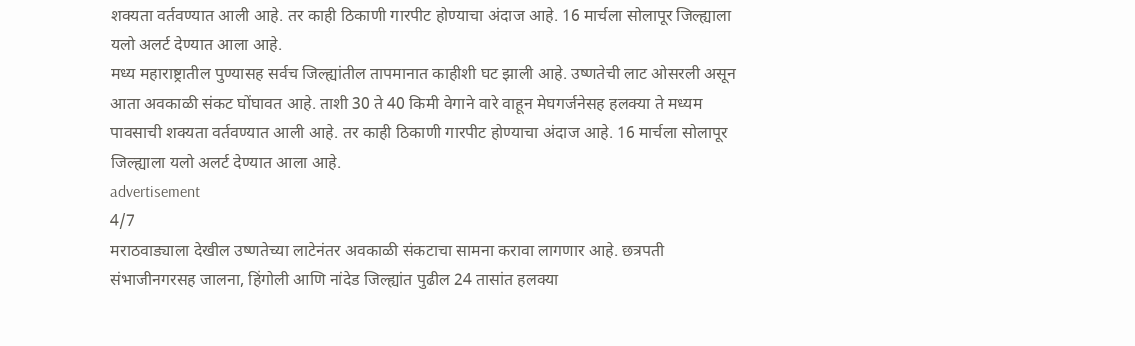शक्यता वर्तवण्यात आली आहे. तर काही ठिकाणी गारपीट होण्याचा अंदाज आहे. 16 मार्चला सोलापूर जिल्ह्याला यलो अलर्ट देण्यात आला आहे.
मध्य महाराष्ट्रातील पुण्यासह सर्वच जिल्ह्यांतील तापमानात काहीशी घट झाली आहे. उष्णतेची लाट ओसरली असून आता अवकाळी संकट घोंघावत आहे. ताशी 30 ते 40 किमी वेगाने वारे वाहून मेघगर्जनेसह हलक्या ते मध्यम पावसाची शक्यता वर्तवण्यात आली आहे. तर काही ठिकाणी गारपीट होण्याचा अंदाज आहे. 16 मार्चला सोलापूर जिल्ह्याला यलो अलर्ट देण्यात आला आहे.
advertisement
4/7
मराठवाड्याला देखील उष्णतेच्या लाटेनंतर अवकाळी संकटाचा सामना करावा लागणार आहे. छत्रपती संभाजीनगरसह जालना, हिंगोली आणि नांदेड जिल्ह्यांत पुढील 24 तासांत हलक्या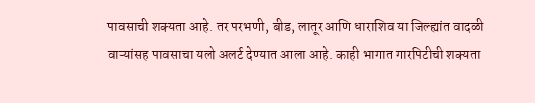पावसाची शक्यता आहे. तर परभणी, बीड, लातूर आणि धाराशिव या जिल्ह्यांत वादळी वाऱ्यांसह पावसाचा यलो अलर्ट देण्यात आला आहे. काही भागात गारपिटीची शक्यता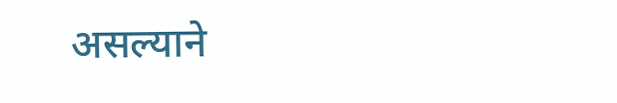असल्याने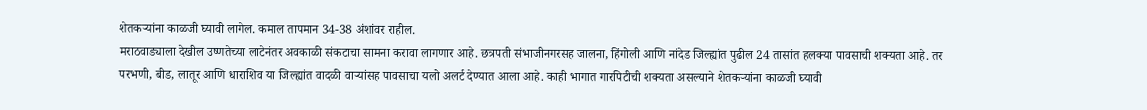शेतकऱ्यांना काळजी घ्यावी लागेल. कमाल तापमान 34-38 अंशांवर राहील.
मराठवाड्याला देखील उष्णतेच्या लाटेनंतर अवकाळी संकटाचा सामना करावा लागणार आहे. छत्रपती संभाजीनगरसह जालना, हिंगोली आणि नांदेड जिल्ह्यांत पुढील 24 तासांत हलक्या पावसाची शक्यता आहे. तर परभणी, बीड, लातूर आणि धाराशिव या जिल्ह्यांत वादळी वाऱ्यांसह पावसाचा यलो अलर्ट देण्यात आला आहे. काही भागात गारपिटीची शक्यता असल्याने शेतकऱ्यांना काळजी घ्यावी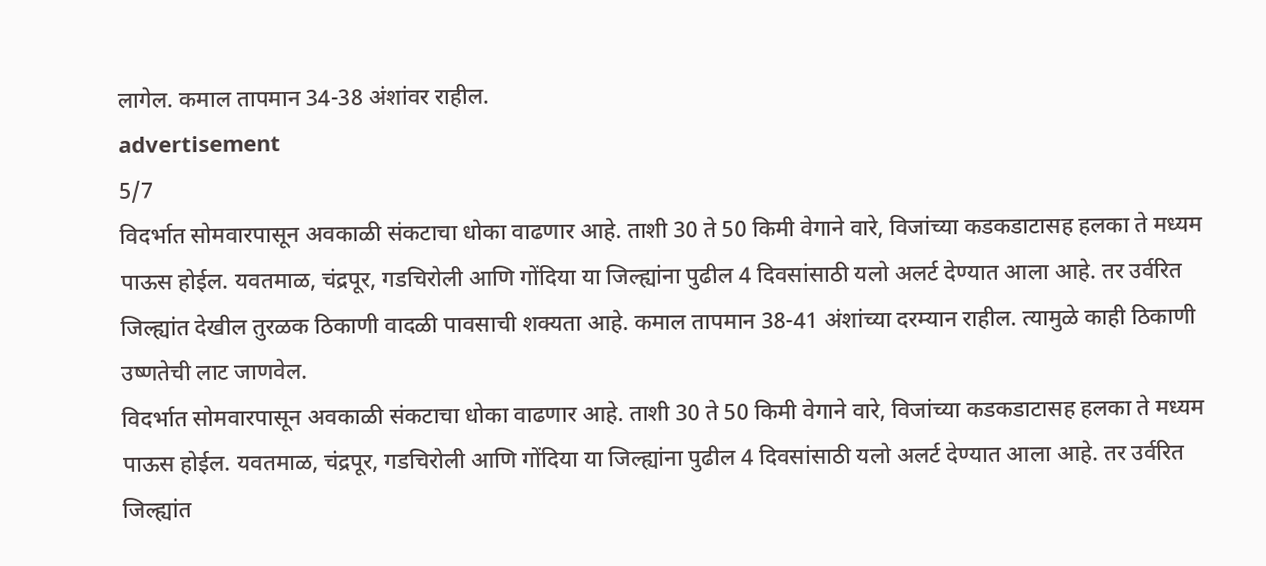लागेल. कमाल तापमान 34-38 अंशांवर राहील.
advertisement
5/7
विदर्भात सोमवारपासून अवकाळी संकटाचा धोका वाढणार आहे. ताशी 30 ते 50 किमी वेगाने वारे, विजांच्या कडकडाटासह हलका ते मध्यम पाऊस होईल. यवतमाळ, चंद्रपूर, गडचिरोली आणि गोंदिया या जिल्ह्यांना पुढील 4 दिवसांसाठी यलो अलर्ट देण्यात आला आहे. तर उर्वरित जिल्ह्यांत देखील तुरळक ठिकाणी वादळी पावसाची शक्यता आहे. कमाल तापमान 38-41 अंशांच्या दरम्यान राहील. त्यामुळे काही ठिकाणी उष्णतेची लाट जाणवेल.
विदर्भात सोमवारपासून अवकाळी संकटाचा धोका वाढणार आहे. ताशी 30 ते 50 किमी वेगाने वारे, विजांच्या कडकडाटासह हलका ते मध्यम पाऊस होईल. यवतमाळ, चंद्रपूर, गडचिरोली आणि गोंदिया या जिल्ह्यांना पुढील 4 दिवसांसाठी यलो अलर्ट देण्यात आला आहे. तर उर्वरित जिल्ह्यांत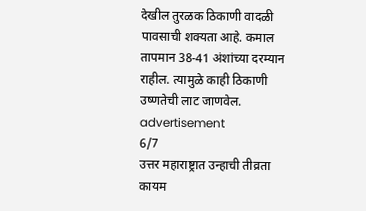देखील तुरळक ठिकाणी वादळी पावसाची शक्यता आहे. कमाल तापमान 38-41 अंशांच्या दरम्यान राहील. त्यामुळे काही ठिकाणी उष्णतेची लाट जाणवेल.
advertisement
6/7
उत्तर महाराष्ट्रात उन्हाची तीव्रता कायम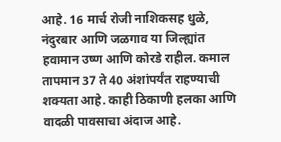आहे. 16 मार्च रोजी नाशिकसह धुळे, नंदुरबार आणि जळगाव या जिल्ह्यांत हवामान उष्ण आणि कोरडे राहील. कमाल तापमान 37 ते 40 अंशांपर्यंत राहण्याची शक्यता आहे. काही ठिकाणी हलका आणि वादळी पावसाचा अंदाज आहे.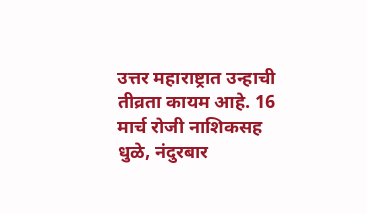उत्तर महाराष्ट्रात उन्हाची तीव्रता कायम आहे. 16 मार्च रोजी नाशिकसह धुळे, नंदुरबार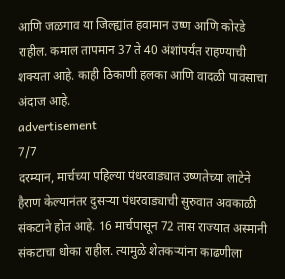आणि जळगाव या जिल्ह्यांत हवामान उष्ण आणि कोरडे राहील. कमाल तापमान 37 ते 40 अंशांपर्यंत राहण्याची शक्यता आहे. काही ठिकाणी हलका आणि वादळी पावसाचा अंदाज आहे.
advertisement
7/7
दरम्यान, मार्चच्या पहिल्या पंधरवाड्यात उष्णतेच्या लाटेने हैराण केल्यानंतर दुसऱ्या पंधरवाड्याची सुरुवात अवकाळी संकटाने होत आहे. 16 मार्चपासून 72 तास राज्यात अस्मानी संकटाचा धोका राहील. त्यामुळे शेतकऱ्यांना काढणीला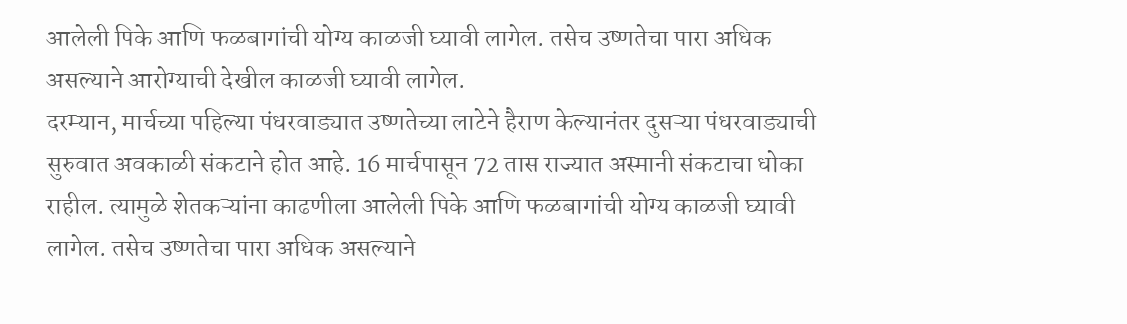आलेली पिके आणि फळबागांची योग्य काळजी घ्यावी लागेल. तसेच उष्णतेचा पारा अधिक असल्याने आरोग्याची देखील काळजी घ्यावी लागेल.
दरम्यान, मार्चच्या पहिल्या पंधरवाड्यात उष्णतेच्या लाटेने हैराण केल्यानंतर दुसऱ्या पंधरवाड्याची सुरुवात अवकाळी संकटाने होत आहे. 16 मार्चपासून 72 तास राज्यात अस्मानी संकटाचा धोका राहील. त्यामुळे शेतकऱ्यांना काढणीला आलेली पिके आणि फळबागांची योग्य काळजी घ्यावी लागेल. तसेच उष्णतेचा पारा अधिक असल्याने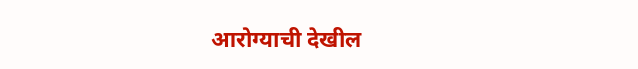आरोग्याची देखील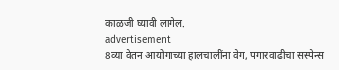काळजी घ्यावी लागेल.
advertisement
8व्या वेतन आयोगाच्या हालचालींना वेग, पगारवाढीचा सस्पेन्स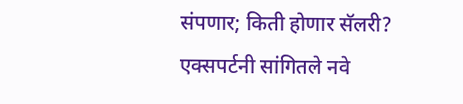संपणार; किती होणार सॅलरी? एक्सपर्टनी सांगितले नवे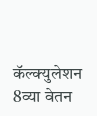कॅल्क्युलेशन
8व्या वेतन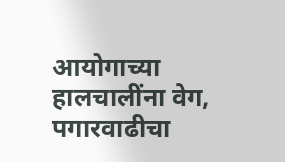आयोगाच्या हालचालींना वेग, पगारवाढीचा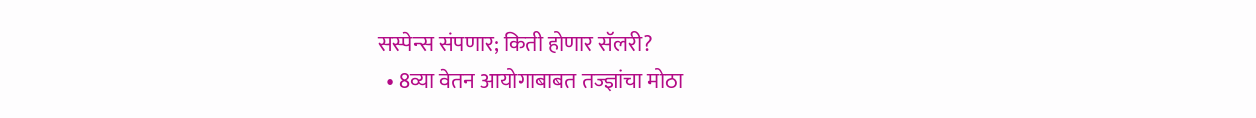सस्पेन्स संपणार; किती होणार सॅलरी?
  • 8व्या वेतन आयोगाबाबत तज्ज्ञांचा मोठा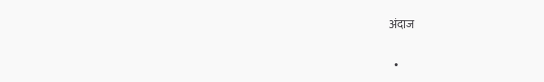अंदाज

  •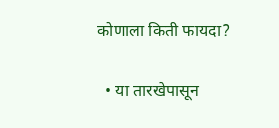कोणाला किती फायदा?

  • या तारखेपासून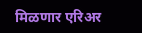मिळणार एरिअर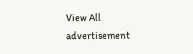View All
advertisement